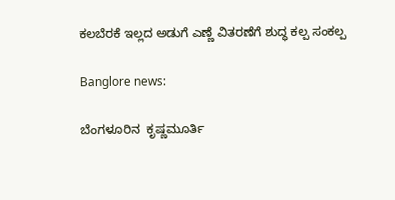ಕಲಬೆರಕೆ ಇಲ್ಲದ ಅಡುಗೆ ಎಣ್ಣೆ ವಿತರಣೆಗೆ ಶುದ್ಧ ಕಲ್ಪ ಸಂಕಲ್ಪ

Banglore news:

ಬೆಂಗಳೂರಿನ  ಕೃಷ್ಣಮೂರ್ತಿ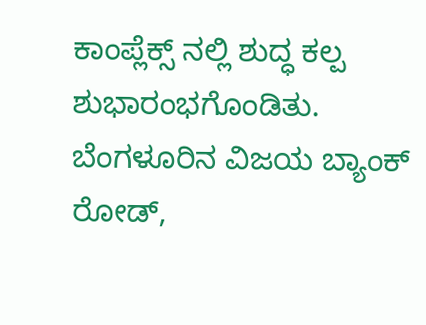ಕಾಂಪ್ಲೆಕ್ಸ್ ನಲ್ಲಿ ಶುದ್ಧ ಕಲ್ಪ ಶುಭಾರಂಭಗೊಂಡಿತು. ಬೆಂಗಳೂರಿನ ವಿಜಯ ಬ್ಯಾಂಕ್ ರೋಡ್,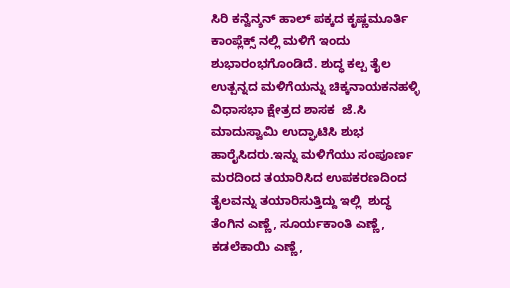ಸಿರಿ ಕನ್ವೆನ್ಶನ್ ಹಾಲ್ ಪಕ್ಕದ ಕೃಷ್ಣಮೂರ್ತಿ ಕಾಂಪ್ಲೆಕ್ಸ್ ನಲ್ಲಿ ಮಳಿಗೆ ಇಂದು ಶುಭಾರಂಭಗೊಂಡಿದೆ. ಶುದ್ಧ ಕಲ್ಪ ತೈಲ ಉತ್ಪನ್ನದ ಮಳಿಗೆಯನ್ನು ಚಿಕ್ಕನಾಯಕನಹಳ್ಳಿ ವಿಧಾಸಭಾ ಕ್ಷೇತ್ರದ ಶಾಸಕ  ಜೆ.ಸಿ ಮಾದುಸ್ವಾಮಿ ಉದ್ಘಾಟಿಸಿ ಶುಭ ಹಾರೈಸಿದರು.ಇನ್ನು ಮಳಿಗೆಯು ಸಂಪೂರ್ಣ ಮರದಿಂದ ತಯಾರಿಸಿದ ಉಪಕರಣದಿಂದ ತೈಲವನ್ನು ತಯಾರಿಸುತ್ತಿದ್ದು ಇಲ್ಲಿ  ಶುದ್ಧ ತೆಂಗಿನ ಎಣ್ಣೆ, ಸೂರ್ಯಕಾಂತಿ ಎಣ್ಣೆ, ಕಡಲೆಕಾಯಿ ಎಣ್ಣೆ,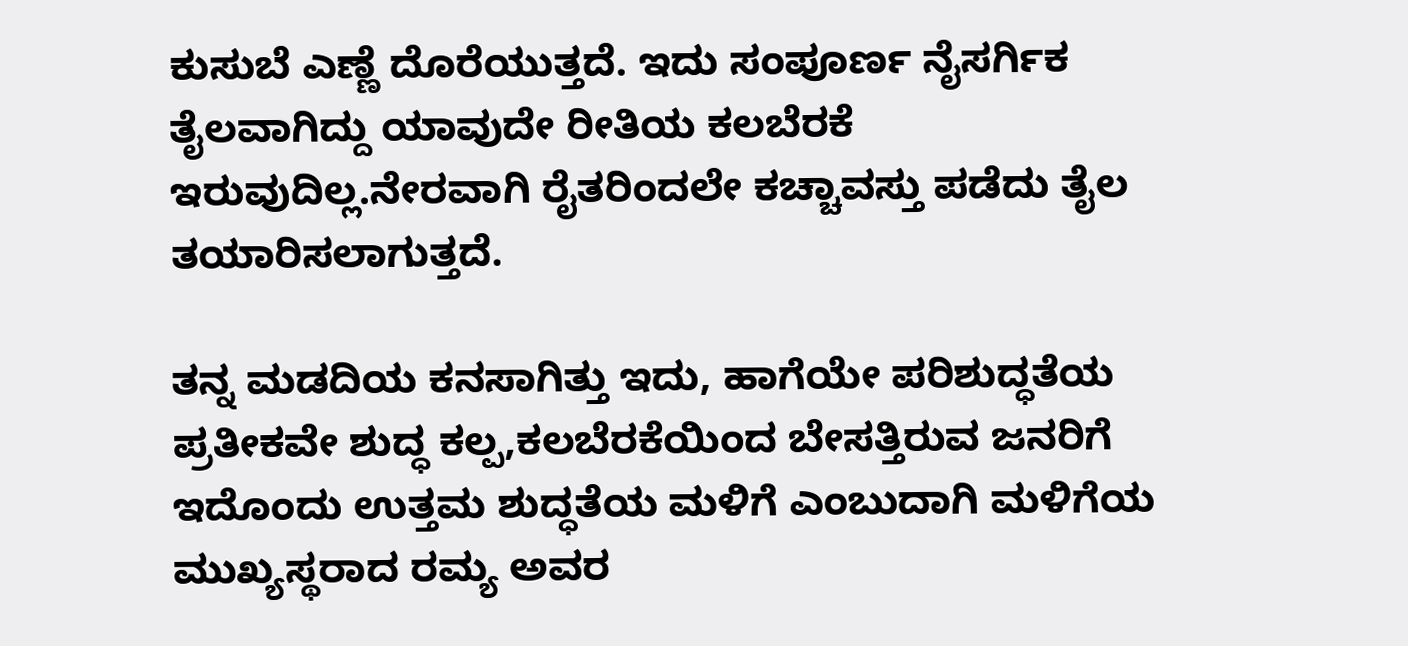ಕುಸುಬೆ ಎಣ್ಣೆ ದೊರೆಯುತ್ತದೆ. ಇದು ಸಂಪೂರ್ಣ ನೈಸರ್ಗಿಕ ತೈಲವಾಗಿದ್ದು ಯಾವುದೇ ರೀತಿಯ ಕಲಬೆರಕೆ ಇರುವುದಿಲ್ಲ.ನೇರವಾಗಿ ರೈತರಿಂದಲೇ ಕಚ್ಚಾವಸ್ತು ಪಡೆದು ತೈಲ ತಯಾರಿಸಲಾಗುತ್ತದೆ.

ತನ್ನ ಮಡದಿಯ ಕನಸಾಗಿತ್ತು ಇದು, ಹಾಗೆಯೇ ಪರಿಶುದ್ಧತೆಯ ಪ್ರತೀಕವೇ ಶುದ್ಧ ಕಲ್ಪ,ಕಲಬೆರಕೆಯಿಂದ ಬೇಸತ್ತಿರುವ ಜನರಿಗೆ ಇದೊಂದು ಉತ್ತಮ ಶುದ್ಧತೆಯ ಮಳಿಗೆ ಎಂಬುದಾಗಿ ಮಳಿಗೆಯ ಮುಖ್ಯಸ್ಥರಾದ ರಮ್ಯ ಅವರ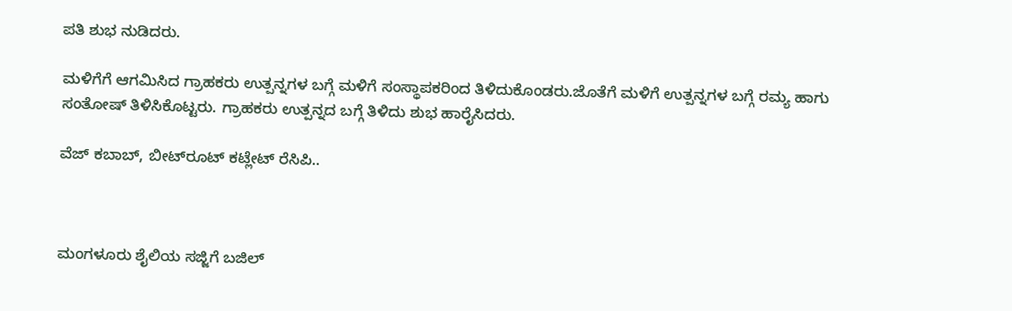ಪತಿ ಶುಭ ನುಡಿದರು.

ಮಳಿಗೆಗೆ ಆಗಮಿಸಿದ ಗ್ರಾಹಕರು ಉತ್ಪನ್ನಗಳ ಬಗ್ಗೆ ಮಳಿಗೆ ಸಂಸ್ಥಾಪಕರಿಂದ ತಿಳಿದುಕೊಂಡರು.ಜೊತೆಗೆ ಮಳಿಗೆ ಉತ್ಪನ್ನಗಳ ಬಗ್ಗೆ ರಮ್ಯ ಹಾಗು ಸಂತೋಷ್ ತಿಳಿಸಿಕೊಟ್ಟರು. ಗ್ರಾಹಕರು ಉತ್ಪನ್ನದ ಬಗ್ಗೆ ತಿಳಿದು ಶುಭ ಹಾರೈಸಿದರು.

ವೆಜ್ ಕಬಾಬ್, ಬೀಟ್‌ರೂಟ್ ಕಟ್ಲೇಟ್ ರೆಸಿಪಿ..



ಮಂಗಳೂರು ಶೈಲಿಯ ಸಜ್ಜಿಗೆ ಬಜಿಲ್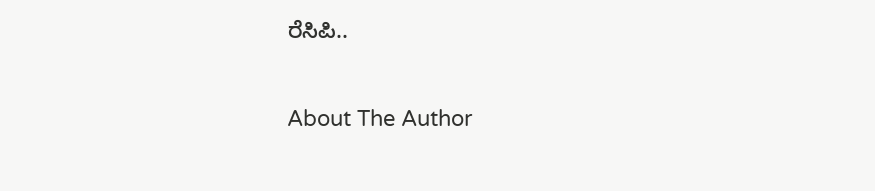ರೆಸಿಪಿ..

About The Author